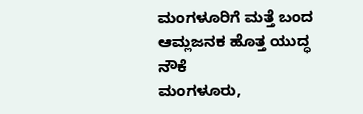ಮಂಗಳೂರಿಗೆ ಮತ್ತೆ ಬಂದ ಆಮ್ಲಜನಕ ಹೊತ್ತ ಯುದ್ಧ ನೌಕೆ
ಮಂಗಳೂರು,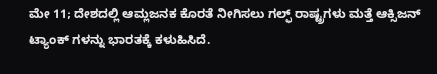ಮೇ 11; ದೇಶದಲ್ಲಿ ಆಮ್ಲಜನಕ ಕೊರತೆ ನೀಗಿಸಲು ಗಲ್ಫ್ ರಾಷ್ಟ್ರಗಳು ಮತ್ತೆ ಆಕ್ಸಿಜನ್ ಟ್ಯಾಂಕ್ ಗಳನ್ನು ಭಾರತಕ್ಕೆ ಕಳುಹಿಸಿದೆ.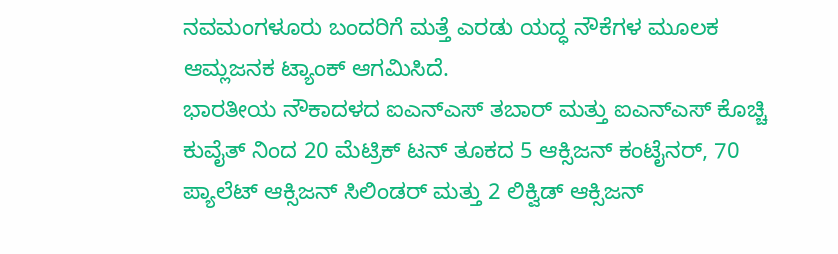ನವಮಂಗಳೂರು ಬಂದರಿಗೆ ಮತ್ತೆ ಎರಡು ಯದ್ಧ ನೌಕೆಗಳ ಮೂಲಕ ಆಮ್ಲಜನಕ ಟ್ಯಾಂಕ್ ಆಗಮಿಸಿದೆ.
ಭಾರತೀಯ ನೌಕಾದಳದ ಐಎನ್ಎಸ್ ತಬಾರ್ ಮತ್ತು ಐಎನ್ಎಸ್ ಕೊಚ್ಚಿ ಕುವೈತ್ ನಿಂದ 20 ಮೆಟ್ರಿಕ್ ಟನ್ ತೂಕದ 5 ಆಕ್ಸಿಜನ್ ಕಂಟೈನರ್, 70 ಪ್ಯಾಲೆಟ್ ಆಕ್ಸಿಜನ್ ಸಿಲಿಂಡರ್ ಮತ್ತು 2 ಲಿಕ್ವಿಡ್ ಆಕ್ಸಿಜನ್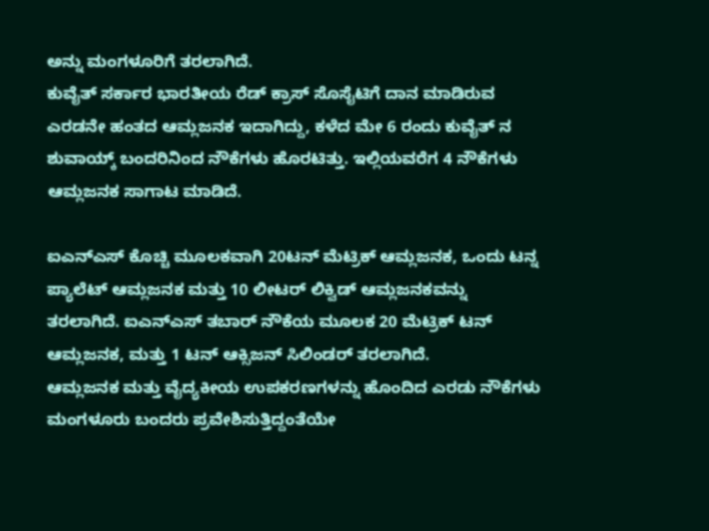ಅನ್ನು ಮಂಗಳೂರಿಗೆ ತರಲಾಗಿದೆ.
ಕುವೈತ್ ಸರ್ಕಾರ ಭಾರತೀಯ ರೆಡ್ ಕ್ರಾಸ್ ಸೊಸೈಟಿಗೆ ದಾನ ಮಾಡಿರುವ ಎರಡನೇ ಹಂತದ ಆಮ್ಲಜನಕ ಇದಾಗಿದ್ದು, ಕಳೆದ ಮೇ 6 ರಂದು ಕುವೈತ್ ನ ಶುವಾಯ್ಕ್ ಬಂದರಿನಿಂದ ನೌಕೆಗಳು ಹೊರಟಿತ್ತು. ಇಲ್ಲಿಯವರೆಗ 4 ನೌಕೆಗಳು ಆಮ್ಲಜನಕ ಸಾಗಾಟ ಮಾಡಿದೆ.

ಐಎನ್ಎಸ್ ಕೊಚ್ಚಿ ಮೂಲಕವಾಗಿ 20ಟನ್ ಮೆಟ್ರಿಕ್ ಆಮ್ಲಜನಕ, ಒಂದು ಟನ್ನ ಪ್ಯಾಲೆಟ್ ಆಮ್ಲಜನಕ ಮತ್ತು 10 ಲೀಟರ್ ಲಿಕ್ವಿಡ್ ಆಮ್ಲಜನಕವನ್ನು ತರಲಾಗಿದೆ. ಐಎನ್ಎಸ್ ತಬಾರ್ ನೌಕೆಯ ಮೂಲಕ 20 ಮೆಟ್ರಿಕ್ ಟನ್ ಆಮ್ಲಜನಕ, ಮತ್ತು 1 ಟನ್ ಆಕ್ಸಿಜನ್ ಸಿಲಿಂಡರ್ ತರಲಾಗಿದೆ.
ಆಮ್ಲಜನಕ ಮತ್ತು ವೈದ್ಯಕೀಯ ಉಪಕರಣಗಳನ್ನು ಹೊಂದಿದ ಎರಡು ನೌಕೆಗಳು ಮಂಗಳೂರು ಬಂದರು ಪ್ರವೇಶಿಸುತ್ತಿದ್ದಂತೆಯೇ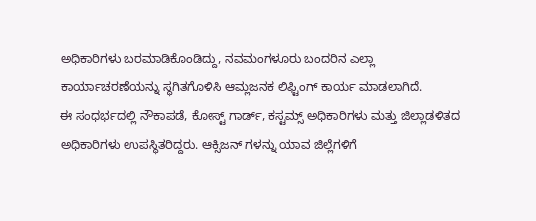ಅಧಿಕಾರಿಗಳು ಬರಮಾಡಿಕೊಂಡಿದ್ದು, ನವಮಂಗಳೂರು ಬಂದರಿನ ಎಲ್ಲಾ ಕಾರ್ಯಾಚರಣೆಯನ್ನು ಸ್ಥಗಿತಗೊಳಿಸಿ ಆಮ್ಲಜನಕ ಲಿಫ್ಟಿಂಗ್ ಕಾರ್ಯ ಮಾಡಲಾಗಿದೆ.
ಈ ಸಂಧರ್ಭದಲ್ಲಿ ನೌಕಾಪಡೆ, ಕೋಸ್ಟ್ ಗಾರ್ಡ್, ಕಸ್ಟಮ್ಸ್ ಅಧಿಕಾರಿಗಳು ಮತ್ತು ಜಿಲ್ಲಾಡಳಿತದ ಅಧಿಕಾರಿಗಳು ಉಪಸ್ಥಿತರಿದ್ದರು. ಆಕ್ಸಿಜನ್ ಗಳನ್ನು ಯಾವ ಜಿಲ್ಲೆಗಳಿಗೆ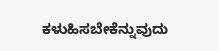ಕಳುಹಿಸಬೇಕೆನ್ನುವುದು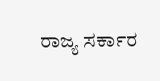ರಾಜ್ಯ ಸರ್ಕಾರ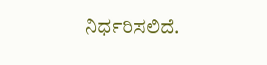ನಿರ್ಧರಿಸಲಿದೆ.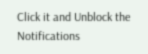Click it and Unblock the Notifications